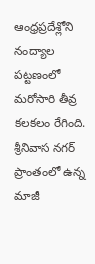ఆంధ్రప్రదేశ్లోని నంద్యాల పట్టణంలో మరోసారి తీవ్ర కలకలం రేగింది. శ్రీనివాస నగర్ ప్రాంతంలో ఉన్న మాజీ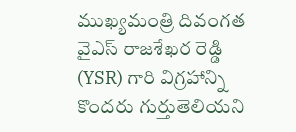ముఖ్యమంత్రి దివంగత వైఎస్ రాజశేఖర రెడ్డి (YSR) గారి విగ్రహాన్ని కొందరు గుర్తుతెలియని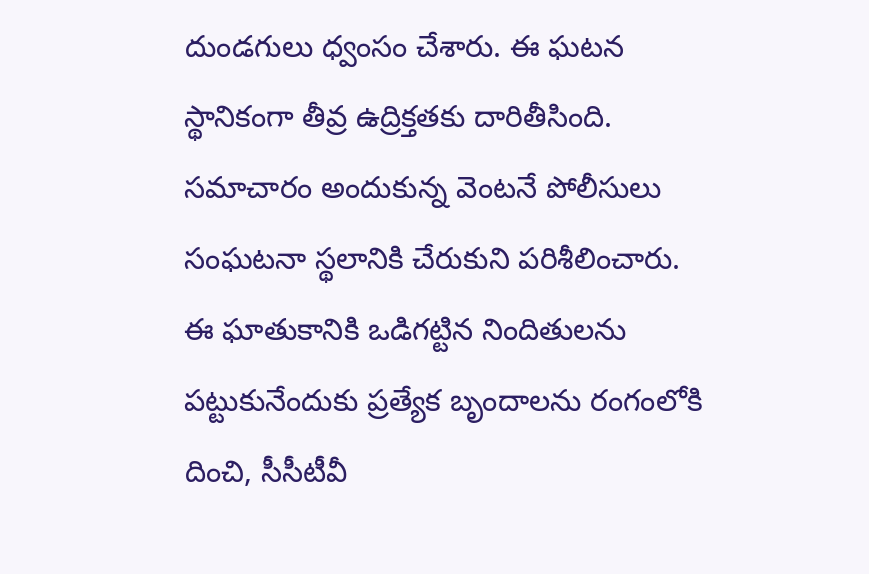దుండగులు ధ్వంసం చేశారు. ఈ ఘటన స్థానికంగా తీవ్ర ఉద్రిక్తతకు దారితీసింది. సమాచారం అందుకున్న వెంటనే పోలీసులు సంఘటనా స్థలానికి చేరుకుని పరిశీలించారు. ఈ ఘాతుకానికి ఒడిగట్టిన నిందితులను పట్టుకునేందుకు ప్రత్యేక బృందాలను రంగంలోకి దించి, సీసీటీవీ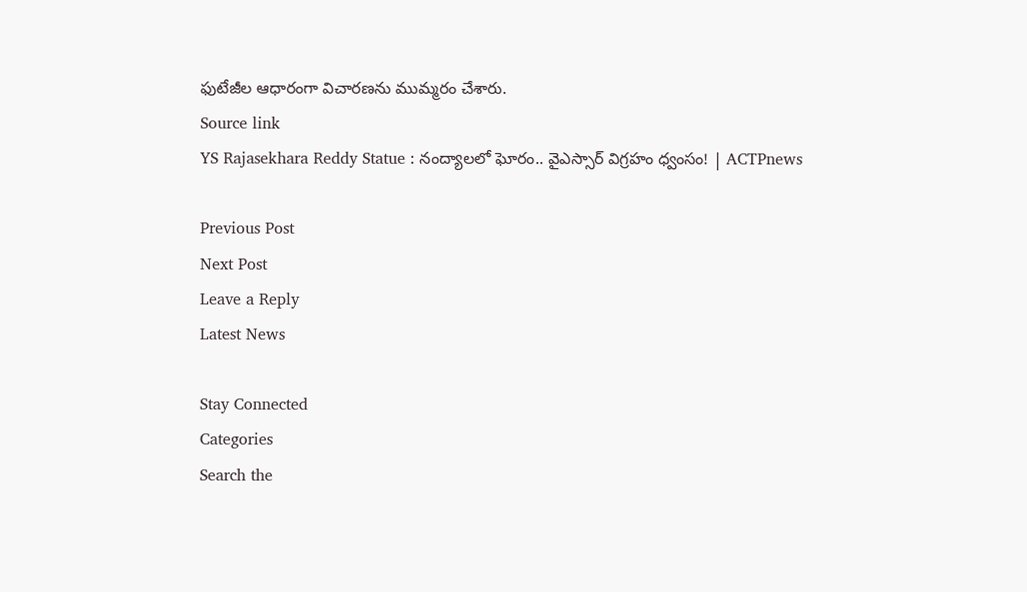ఫుటేజీల ఆధారంగా విచారణను ముమ్మరం చేశారు.
Source link
YS Rajasekhara Reddy Statue : నంద్యాలలో ఘోరం.. వైఎస్సార్ విగ్రహం ధ్వంసం! | ACTPnews

Previous Post
Next Post
Leave a Reply
Latest News

Stay Connected
Categories
Search the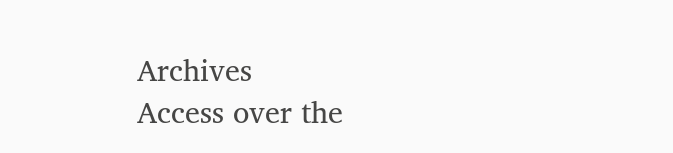Archives
Access over the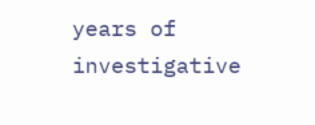years of investigative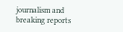journalism and breaking reports